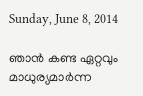Sunday, June 8, 2014

ഞാൻ കണ്ട ഏറ്റവും മാധുര്യമാർന്ന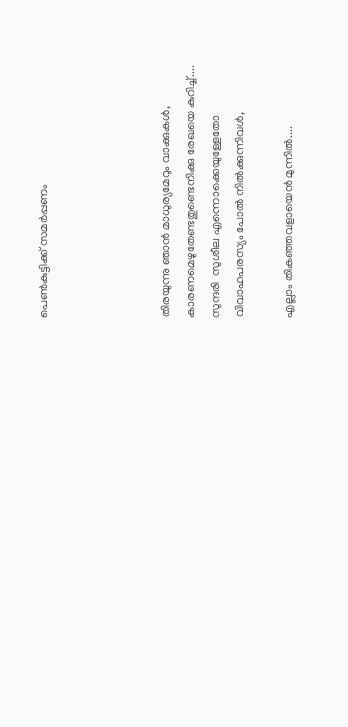പെണ്‍കുട്ടിക്ക് സമർപ്പണം




തിരയുന്നു ഞാൻ മാധുര്യമേറും വാക്കുകൾ,
കാരണമെഴുതേണ്ടതുണ്ടെനിക്കു രേഖയെ കുറിച്ച്....
സുന്ദരി  സുശീല എന്നൊക്കെയുള്ളേതോ
വിവാഹപരസ്യം പോൽ നിൽക്കുന്നിവൾ,

എല്ലാം തികഞ്ഞവളായെൻ മുന്നിൽ....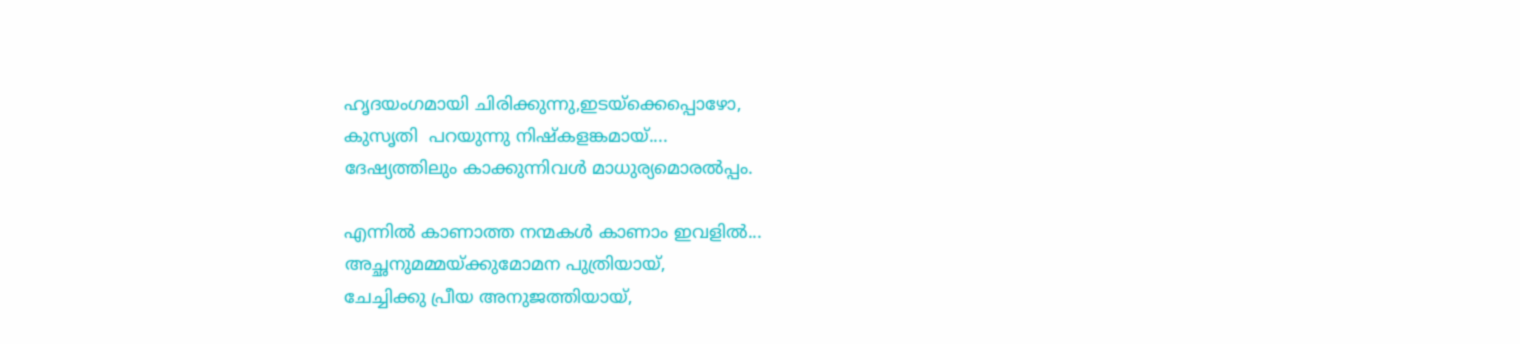ഹൃദയംഗമായി ചിരിക്കുന്നു,ഇടയ്ക്കെപ്പൊഴോ,
കുസൃതി  പറയുന്നു നിഷ്കളങ്കമായ്....
ദേഷ്യത്തിലും കാക്കുന്നിവൾ മാധുര്യമൊരൽപ്പം.

എന്നിൽ കാണാത്ത നന്മകൾ കാണാം ഇവളിൽ...
അച്ഛനുമമ്മയ്ക്കുമോമന പുത്രിയായ്,
ചേച്ചിക്കു പ്രീയ അനുജത്തിയായ്,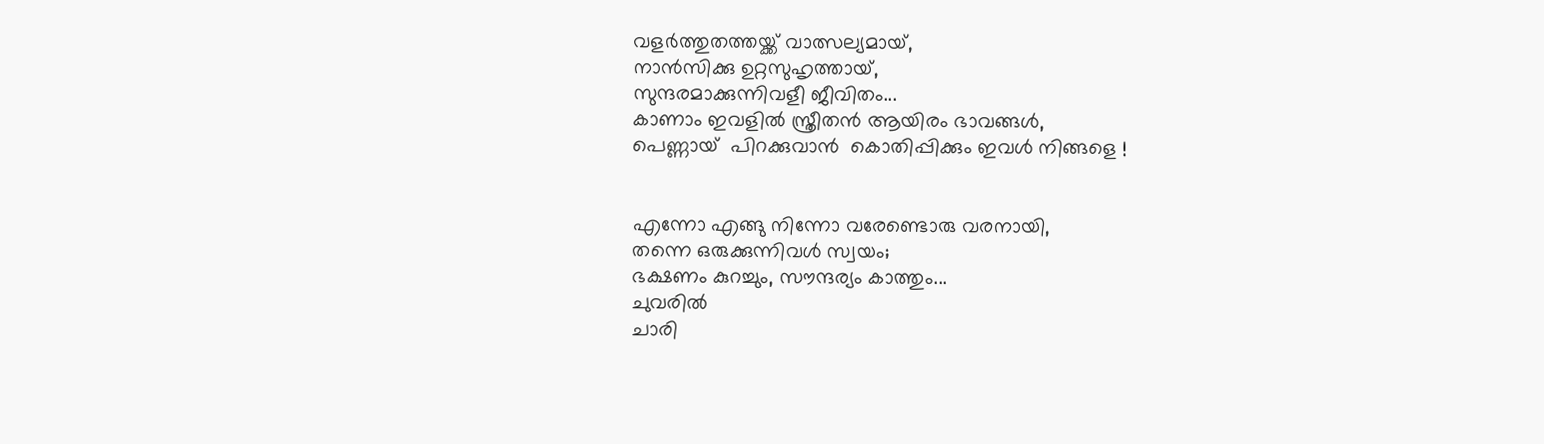വളർത്തുതത്തയ്ക്ക് വാത്സല്യമായ്,
നാൻസിക്കു ഉറ്റസുഹൃത്തായ്,
സുന്ദരമാക്കുന്നിവളീ ജീവിതം...
കാണാം ഇവളിൽ സ്ത്രീതൻ ആയിരം ഭാവങ്ങൾ,
പെണ്ണായ്  പിറക്കുവാൻ  കൊതിപ്പിക്കും ഇവൾ നിങ്ങളെ !


എന്നോ എങ്ങു നിന്നോ വരേണ്ടൊരു വരനായി,
തന്നെ ഒരുക്കുന്നിവൾ സ്വയം;
ഭക്ഷണം കുറച്ചും, സൗന്ദര്യം കാത്തും...
ചുവരിൽ
ചാരി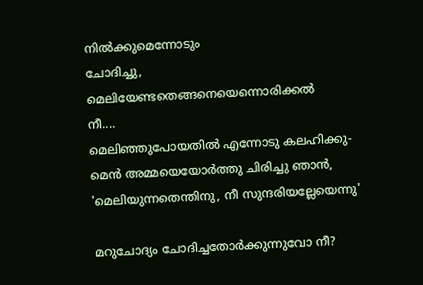നിൽക്കുമെന്നോടും
ചോദിച്ചു,
മെലിയേണ്ടതെങ്ങനെയെന്നൊരിക്കൽ
നീ....
മെലിഞ്ഞുപോയതിൽ എന്നോടു കലഹിക്കു-
മെൻ അമ്മയെയോർത്തു ചിരിച്ചു ഞാൻ,
'മെലിയുന്നതെന്തിനു, നീ സുന്ദരിയല്ലേയെന്നു'

മറുചോദ്യം ചോദിച്ചതോർക്കുന്നുവോ നീ?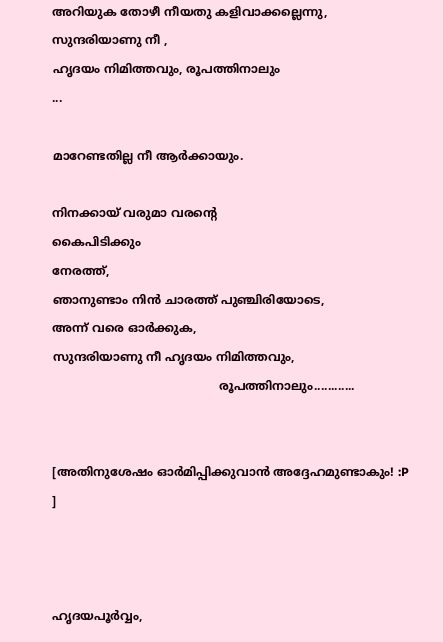അറിയുക തോഴീ നീയതു കളിവാക്കല്ലെന്നു,
സുന്ദരിയാണു നീ ,
ഹൃദയം നിമിത്തവും, രൂപത്തിനാലും
...

മാറേണ്ടതില്ല നീ ആർക്കായും.

നിനക്കായ് വരുമാ വരന്റെ
കൈപിടിക്കും
നേരത്ത്,
ഞാനുണ്ടാം നിൻ ചാരത്ത് പുഞ്ചിരിയോടെ,
അന്ന് വരെ ഓർക്കുക,
സുന്ദരിയാണു നീ ഹൃദയം നിമിത്തവും,
                                             രൂപത്തിനാലും............


[അതിനുശേഷം ഓർമിപ്പിക്കുവാൻ അദ്ദേഹമുണ്ടാകും! :P ]



ഹൃദയപൂർവ്വം,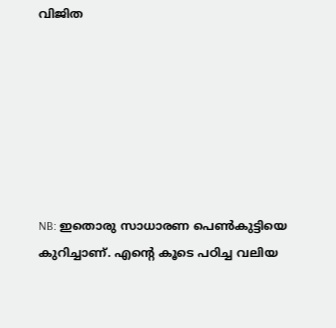വിജിത







NB: ഇതൊരു സാധാരണ പെണ്‍കുട്ടിയെ കുറിച്ചാണ്. എന്റെ കൂടെ പഠിച്ച വലിയ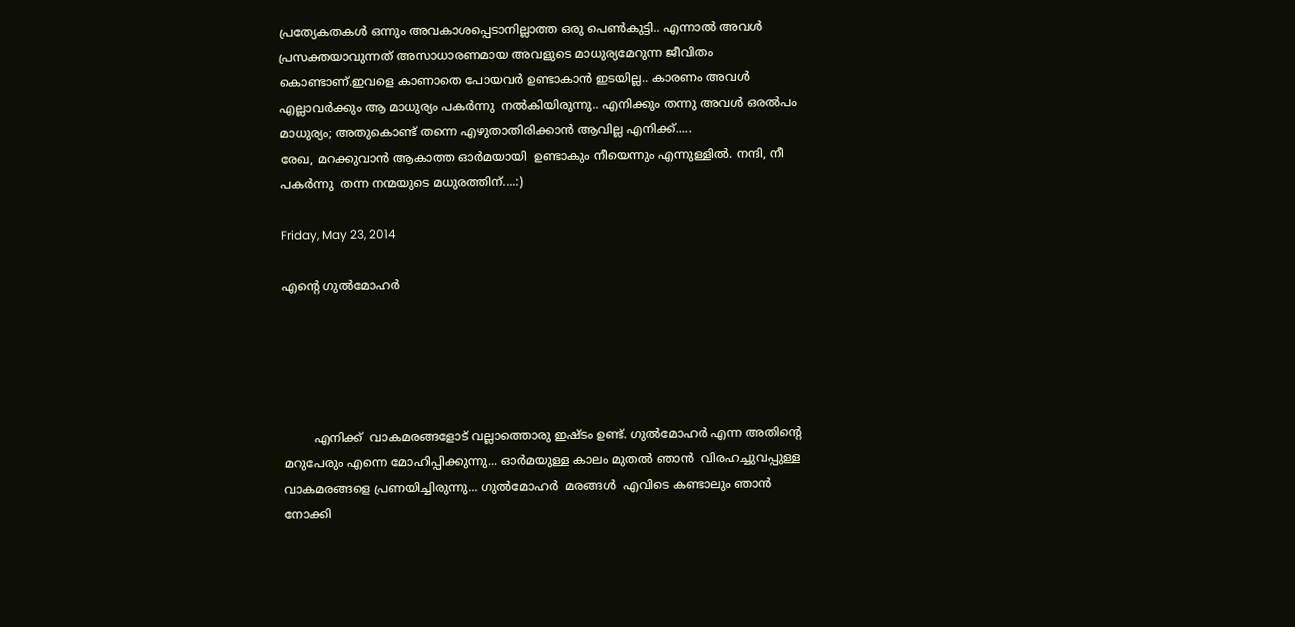പ്രത്യേകതകൾ ഒന്നും അവകാശപ്പെടാനില്ലാത്ത ഒരു പെണ്‍കുട്ടി.. എന്നാൽ അവൾ പ്രസക്തയാവുന്നത് അസാധാരണമായ അവളുടെ മാധുര്യമേറുന്ന ജീവിതം കൊണ്ടാണ്.ഇവളെ കാണാതെ പോയവർ ഉണ്ടാകാൻ ഇടയില്ല.. കാരണം അവൾ എല്ലാവർക്കും ആ മാധുര്യം പകർന്നു  നൽകിയിരുന്നു.. എനിക്കും തന്നു അവൾ ഒരൽപം മാധുര്യം; അതുകൊണ്ട് തന്നെ എഴുതാതിരിക്കാൻ ആവില്ല എനിക്ക്.....
രേഖ, മറക്കുവാൻ ആകാത്ത ഓർമയായി  ഉണ്ടാകും നീയെന്നും എന്നുള്ളിൽ. നന്ദി, നീ പകർന്നു  തന്ന നന്മയുടെ മധുരത്തിന്....:)

Friday, May 23, 2014

എന്റെ ഗുൽമോഹർ





        എനിക്ക്  വാകമരങ്ങളോട് വല്ലാത്തൊരു ഇഷ്ടം ഉണ്ട്. ഗുൽമോഹർ എന്ന അതിന്റെ  മറുപേരും എന്നെ മോഹിപ്പിക്കുന്നു... ഓർമയുള്ള കാലം മുതൽ ഞാൻ  വിരഹച്ചുവപ്പുള്ള വാകമരങ്ങളെ പ്രണയിച്ചിരുന്നു... ഗുൽമോഹർ  മരങ്ങൾ  എവിടെ കണ്ടാലും ഞാൻ നോക്കി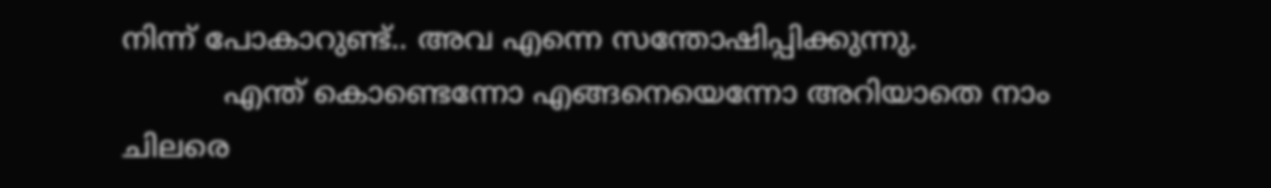നിന്ന് പോകാറുണ്ട്.. അവ എന്നെ സന്തോഷിപ്പിക്കുന്നു.
           എന്ത് കൊണ്ടെന്നോ എങ്ങനെയെന്നോ അറിയാതെ നാം ചിലരെ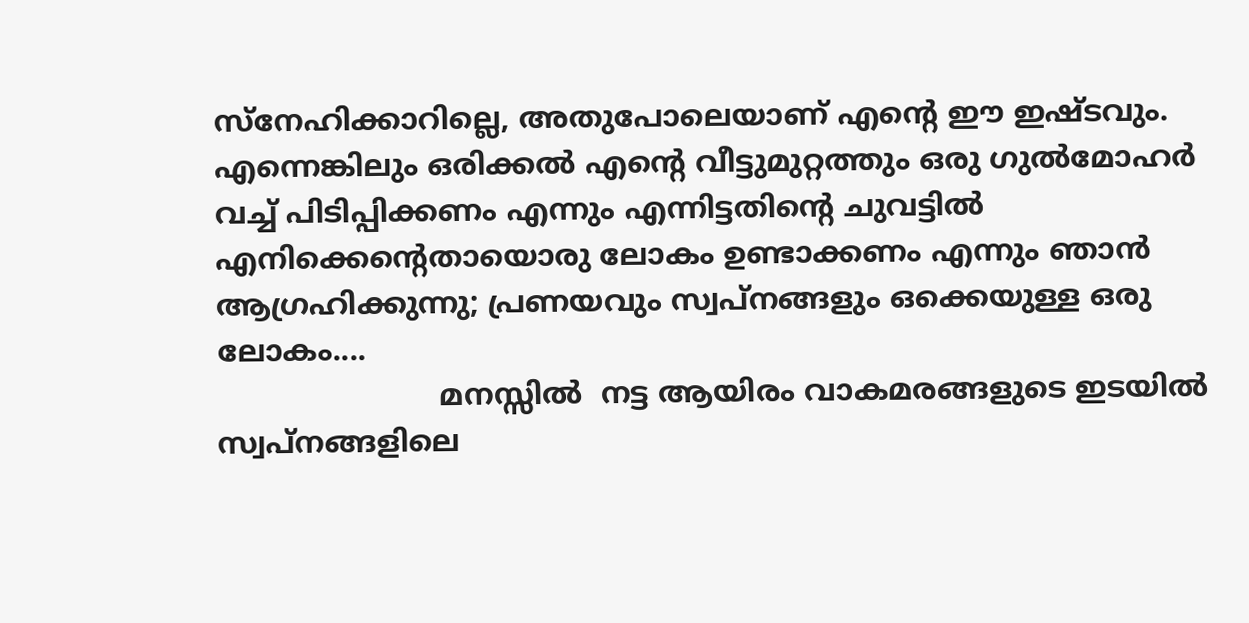സ്നേഹിക്കാറില്ലെ, അതുപോലെയാണ് എന്റെ ഈ ഇഷ്ടവും. എന്നെങ്കിലും ഒരിക്കൽ എന്റെ വീട്ടുമുറ്റത്തും ഒരു ഗുൽമോഹർ വച്ച് പിടിപ്പിക്കണം എന്നും എന്നിട്ടതിന്റെ ചുവട്ടിൽ  എനിക്കെന്റെതായൊരു ലോകം ഉണ്ടാക്കണം എന്നും ഞാൻ ആഗ്രഹിക്കുന്നു; പ്രണയവും സ്വപ്നങ്ങളും ഒക്കെയുള്ള ഒരു ലോകം....
                        മനസ്സിൽ  നട്ട ആയിരം വാകമരങ്ങളുടെ ഇടയിൽ  സ്വപ്നങ്ങളിലെ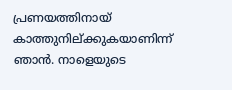പ്രണയത്തിനായ്‌  കാത്തുനില്ക്കുകയാണിന്ന് ഞാൻ. നാളെയുടെ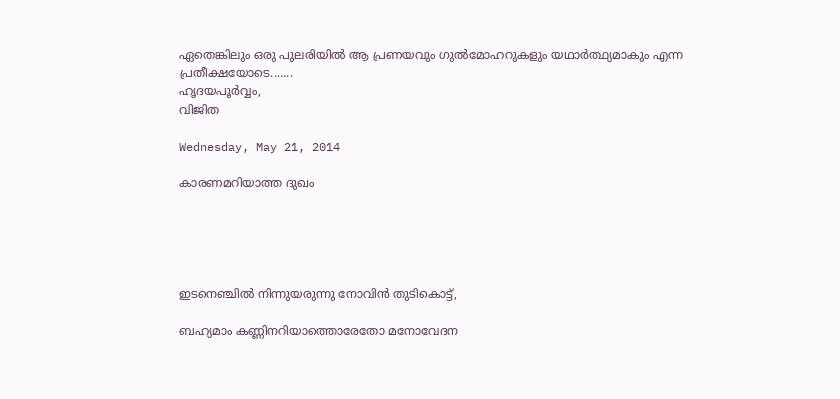ഏതെങ്കിലും ഒരു പുലരിയിൽ ആ പ്രണയവും ഗുൽമോഹറുകളും യഥാർത്ഥ്യമാകും എന്ന പ്രതീക്ഷയോടെ.......
ഹൃദയപൂർവ്വം,
വിജിത

Wednesday, May 21, 2014

കാരണമറിയാത്ത ദുഖം





ഇടനെഞ്ചിൽ നിന്നുയരുന്നു നോവിൻ തുടികൊട്ട്,

ബഹ്യമാം കണ്ണിനറിയാത്തൊരേതോ മനോവേദന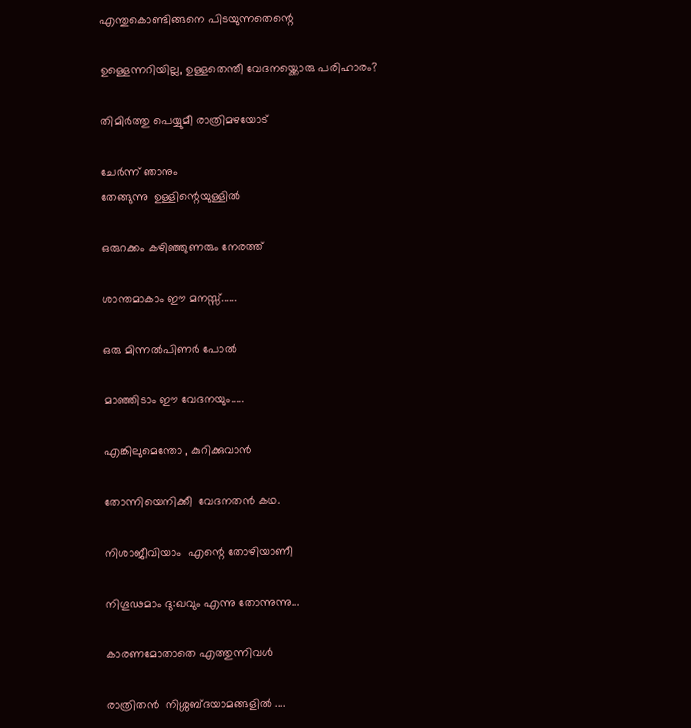എന്തുകൊണ്ടിങ്ങനെ പിടയുന്നതെന്റെ

ഉള്ളെന്നറിയില്ല, ഉള്ളതെന്തീ വേദനയ്ക്കൊരു പരിഹാരം?

തിമിർത്തു പെയ്യുമീ രാത്രിമഴയോട്

ചേർന്ന് ഞാനും
തേങ്ങുന്നു  ഉള്ളിന്റെയുള്ളിൽ

ഒരുറക്കം കഴിഞ്ഞുണരും നേരത്ത്

ശാന്തമാകാം ഈ മനസ്സ്......

ഒരു മിന്നൽപിണർ പോൽ

മാഞ്ഞിടാം ഈ വേദനയും.....

എങ്കിലുമെന്തോ , കുറിക്കുവാൻ

തോന്നിയെനിക്കീ  വേദനതൻ കഥ.

നിശാജീവിയാം  എന്റെ തോഴിയാണീ

നിഗൂഢമാം ദു:ഖവും എന്നു തോന്നുന്നു...

കാരണമോതാതെ എത്തുന്നിവൾ

രാത്രിതൻ  നിശ്ശബ്ദയാമങ്ങളിൽ ....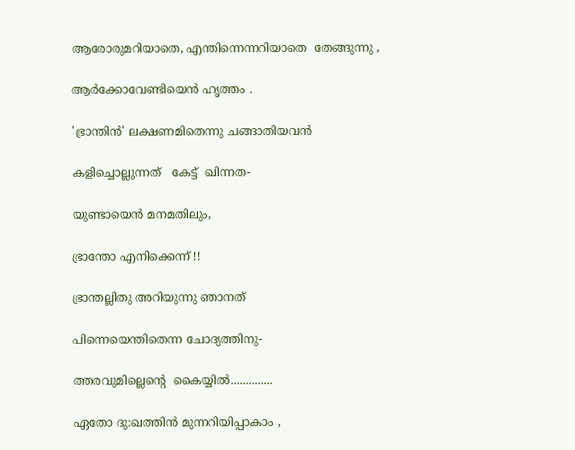ആരോരുമറിയാതെ, എന്തിന്നെന്നറിയാതെ  തേങ്ങുന്നു ,

ആർക്കോവേണ്ടിയെൻ ഹൃത്തം .

'ഭ്രാന്തിൻ' ലക്ഷണമിതെന്നു ചങ്ങാതിയവൻ

കളിച്ചൊല്ലുന്നത്   കേട്ട്  ഖിന്നത-

യുണ്ടായെൻ മനമതിലും,

ഭ്രാന്തോ എനിക്കെന്ന് !!

ഭ്രാന്തല്ലിതു അറിയുന്നു ഞാനത്

പിന്നെയെന്തിതെന്ന ചോദ്യത്തിനു-

ത്തരവുമില്ലെന്റെ  കൈയ്യിൽ..............

ഏതോ ദു:ഖത്തിൻ മുന്നറിയിപ്പാകാം ,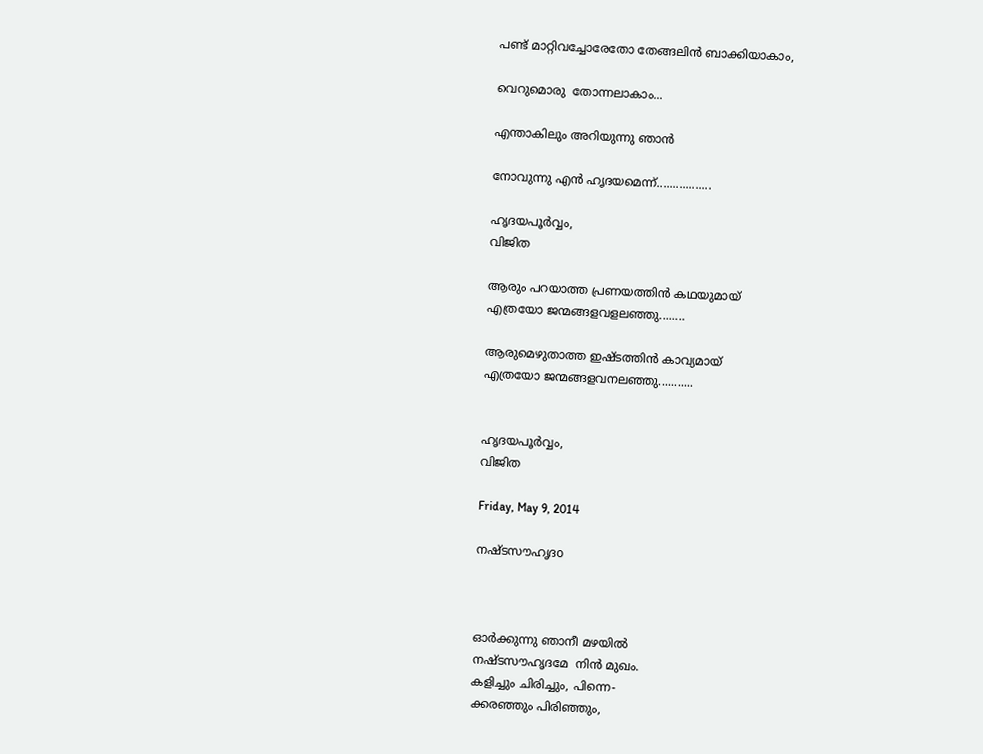പണ്ട് മാറ്റിവച്ചോരേതോ തേങ്ങലിൻ ബാക്കിയാകാം,

വെറുമൊരു  തോന്നലാകാം...

എന്താകിലും അറിയുന്നു ഞാൻ

നോവുന്നു എൻ ഹൃദയമെന്ന്.................

ഹൃദയപൂർവ്വം,
വിജിത

ആരും പറയാത്ത പ്രണയത്തിൻ കഥയുമായ്
എത്രയോ ജന്മങ്ങളവളലഞ്ഞു........

ആരുമെഴുതാത്ത ഇഷ്ടത്തിൻ കാവ്യമായ്
എത്രയോ ജന്മങ്ങളവനലഞ്ഞു...........


ഹൃദയപൂർവ്വം,
വിജിത

Friday, May 9, 2014

നഷ്ടസൗഹൃദo



ഓർക്കുന്നു ഞാനീ മഴയിൽ
നഷ്ടസൗഹൃദമേ  നിൻ മുഖം.
കളിച്ചും ചിരിച്ചും, പിന്നെ-
ക്കരഞ്ഞും പിരിഞ്ഞും,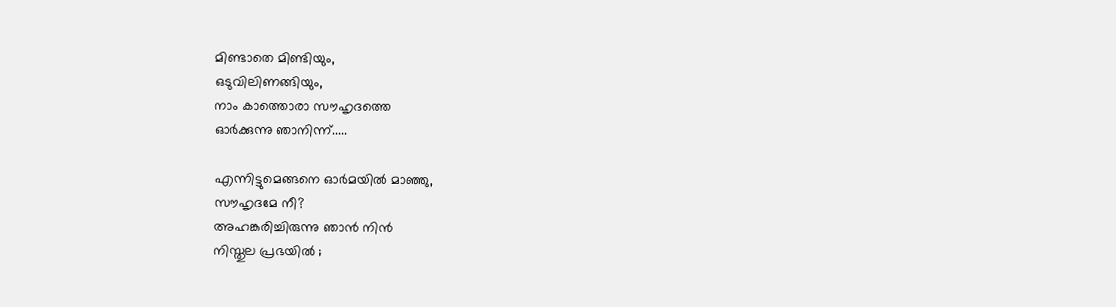മിണ്ടാതെ മിണ്ടിയും,
ഒടുവിലിണങ്ങിയും,
നാം കാത്തൊരാ സൗഹൃദത്തെ
ഓർക്കുന്നു ഞാനിന്ന്.....

എന്നിട്ടുമെങ്ങനെ ഓർമയിൽ മാഞ്ഞു,
സൗഹൃദമേ നീ?
അഹങ്കരിച്ചിരുന്നു ഞാൻ നിൻ
നിസ്തുല പ്രഭയിൽ ;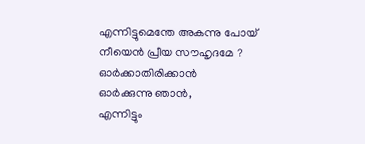എന്നിട്ടുമെന്തേ അകന്നു പോയ്‌
നീയെൻ പ്രീയ സൗഹൃദമേ ?
ഓർക്കാതിരിക്കാൻ
ഓർക്കുന്നു ഞാൻ,
എന്നിട്ടും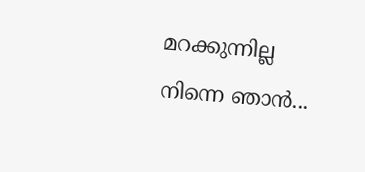മറക്കുന്നില്ല
നിന്നെ ഞാൻ...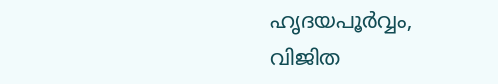ഹൃദയപൂർവ്വം,
വിജിത